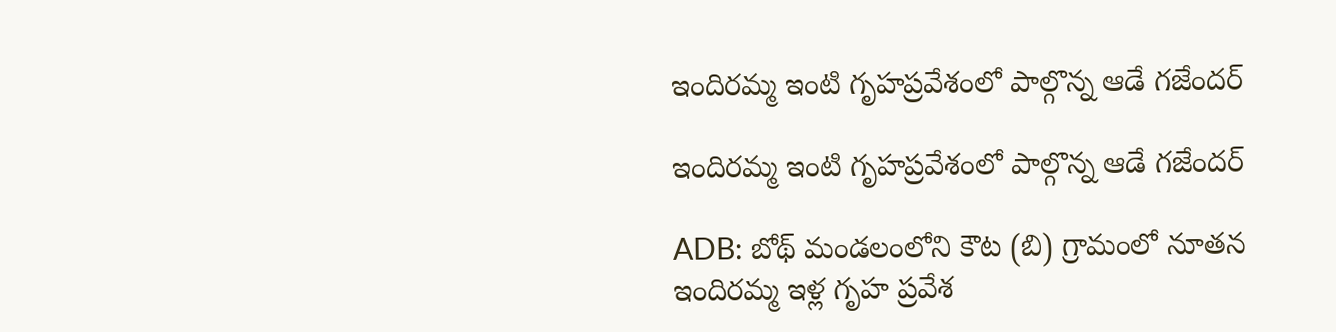ఇందిరమ్మ ఇంటి గృహప్రవేశంలో పాల్గొన్న ఆడే గజేందర్

ఇందిరమ్మ ఇంటి గృహప్రవేశంలో పాల్గొన్న ఆడే గజేందర్

ADB: బోథ్ మండలంలోని కౌట (బి) గ్రామంలో నూతన ఇందిరమ్మ ఇళ్ల గృహ ప్రవేశ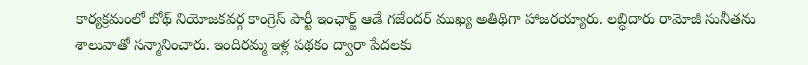కార్యక్రమంలో బోథ్ నియోజకవర్గ కాంగ్రెస్ పార్టీ ఇంఛార్జ్ ఆడే గజేందర్ ముఖ్య అతిథిగా హాజరయ్యారు. లబ్ధిదారు రామోజీ సునీతను శాలువాతో సన్మానించారు. ఇందిరమ్మ ఇళ్ల పథకం ద్వారా పేదలకు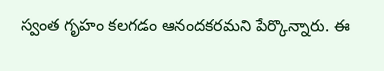స్వంత గృహం కలగడం ఆనందకరమని పేర్కొన్నారు. ఈ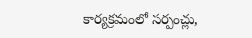కార్యక్రమంలో సర్పంచ్లు,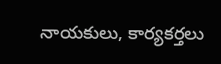నాయకులు, కార్యకర్తలు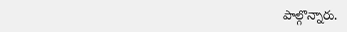పాల్గొన్నారు.